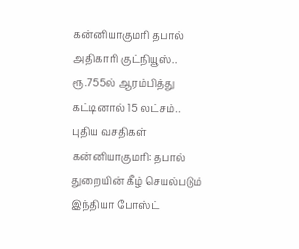கன்னியாகுமரி தபால் அதிகாரி குட்நியூஸ்.. ரூ.755ல் ஆரம்பித்து கட்டினால் 15 லட்சம்.. புதிய வசதிகள்
கன்னியாகுமரி: தபால் துறையின் கீழ் செயல்படும் இந்தியா போஸ்ட்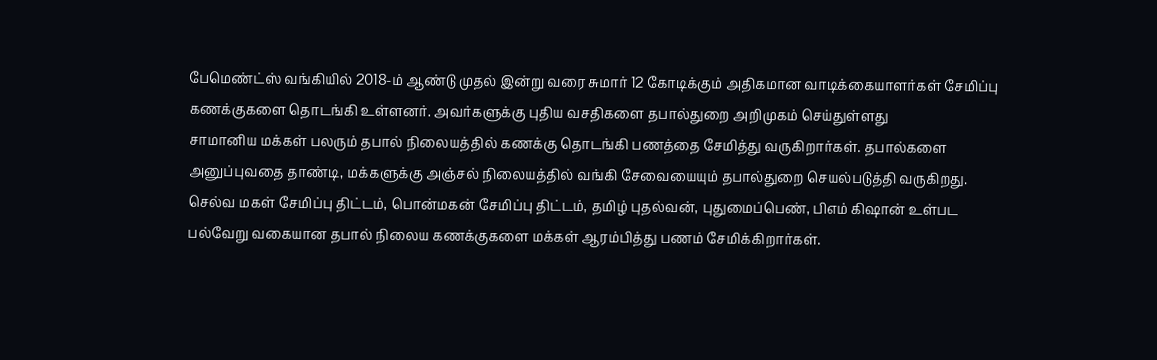பேமெண்ட்ஸ் வங்கியில் 2018-ம் ஆண்டு முதல் இன்று வரை சுமார் 12 கோடிக்கும் அதிகமான வாடிக்கையாளர்கள் சேமிப்பு கணக்குகளை தொடங்கி உள்ளனர். அவர்களுக்கு புதிய வசதிகளை தபால்துறை அறிமுகம் செய்துள்ளது
சாமானிய மக்கள் பலரும் தபால் நிலையத்தில் கணக்கு தொடங்கி பணத்தை சேமித்து வருகிறார்கள். தபால்களை அனுப்புவதை தாண்டி, மக்களுக்கு அஞ்சல் நிலையத்தில் வங்கி சேவையையும் தபால்துறை செயல்படுத்தி வருகிறது. செல்வ மகள் சேமிப்பு திட்டம், பொன்மகன் சேமிப்பு திட்டம், தமிழ் புதல்வன், புதுமைப்பெண், பிஎம் கிஷான் உள்பட பல்வேறு வகையான தபால் நிலைய கணக்குகளை மக்கள் ஆரம்பித்து பணம் சேமிக்கிறார்கள்.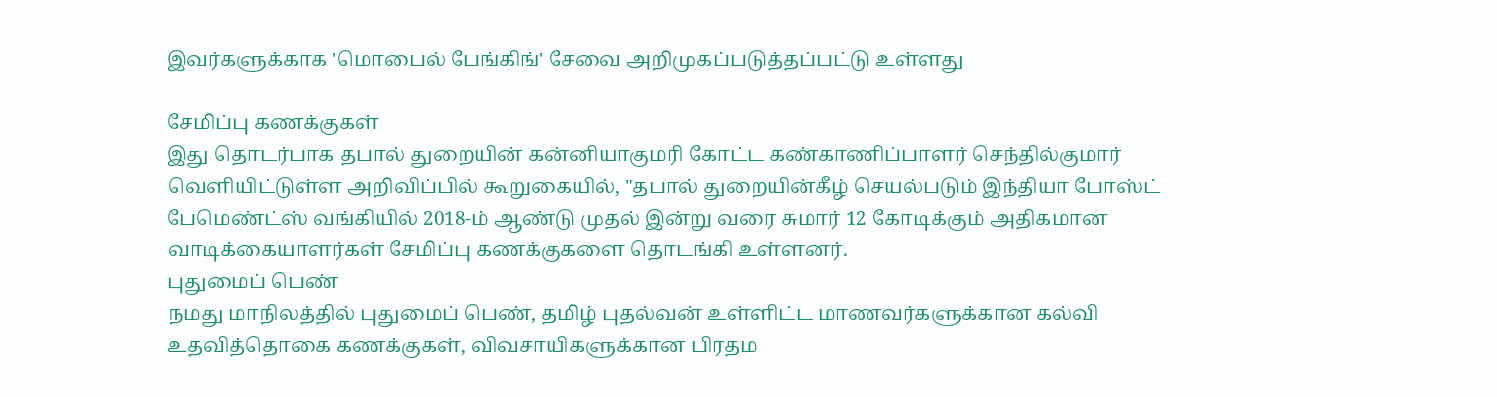இவர்களுக்காக 'மொபைல் பேங்கிங்' சேவை அறிமுகப்படுத்தப்பட்டு உள்ளது

சேமிப்பு கணக்குகள்
இது தொடர்பாக தபால் துறையின் கன்னியாகுமரி கோட்ட கண்காணிப்பாளர் செந்தில்குமார் வெளியிட்டுள்ள அறிவிப்பில் கூறுகையில், "தபால் துறையின்கீழ் செயல்படும் இந்தியா போஸ்ட் பேமெண்ட்ஸ் வங்கியில் 2018-ம் ஆண்டு முதல் இன்று வரை சுமார் 12 கோடிக்கும் அதிகமான வாடிக்கையாளர்கள் சேமிப்பு கணக்குகளை தொடங்கி உள்ளனர்.
புதுமைப் பெண்
நமது மாநிலத்தில் புதுமைப் பெண், தமிழ் புதல்வன் உள்ளிட்ட மாணவர்களுக்கான கல்வி உதவித்தொகை கணக்குகள், விவசாயிகளுக்கான பிரதம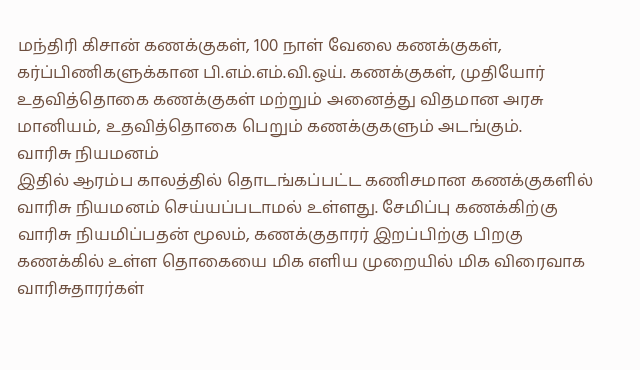மந்திரி கிசான் கணக்குகள், 100 நாள் வேலை கணக்குகள், கர்ப்பிணிகளுக்கான பி.எம்.எம்.வி.ஒய். கணக்குகள், முதியோர் உதவித்தொகை கணக்குகள் மற்றும் அனைத்து விதமான அரசு மானியம், உதவித்தொகை பெறும் கணக்குகளும் அடங்கும்.
வாரிசு நியமனம்
இதில் ஆரம்ப காலத்தில் தொடங்கப்பட்ட கணிசமான கணக்குகளில் வாரிசு நியமனம் செய்யப்படாமல் உள்ளது. சேமிப்பு கணக்கிற்கு வாரிசு நியமிப்பதன் மூலம், கணக்குதாரர் இறப்பிற்கு பிறகு கணக்கில் உள்ள தொகையை மிக எளிய முறையில் மிக விரைவாக வாரிசுதாரர்கள்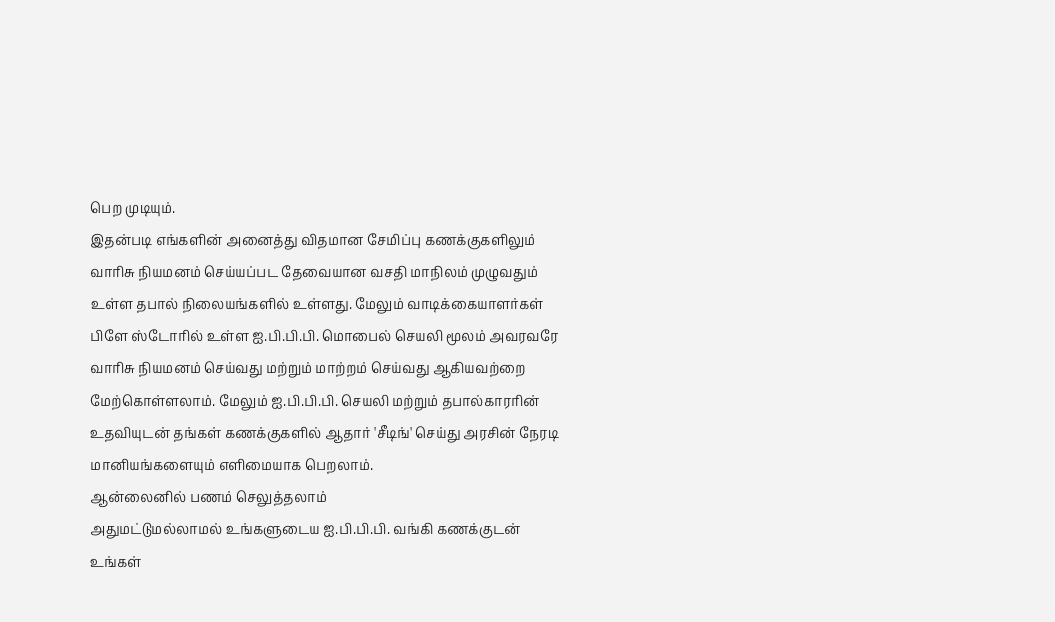பெற முடியும்.
இதன்படி எங்களின் அனைத்து விதமான சேமிப்பு கணக்குகளிலும் வாரிசு நியமனம் செய்யப்பட தேவையான வசதி மாநிலம் முழுவதும் உள்ள தபால் நிலையங்களில் உள்ளது. மேலும் வாடிக்கையாளர்கள் பிளே ஸ்டோரில் உள்ள ஐ.பி.பி.பி. மொபைல் செயலி மூலம் அவரவரே வாரிசு நியமனம் செய்வது மற்றும் மாற்றம் செய்வது ஆகியவற்றை மேற்கொள்ளலாம். மேலும் ஐ.பி.பி.பி. செயலி மற்றும் தபால்காரரின் உதவியுடன் தங்கள் கணக்குகளில் ஆதார் 'சீடிங்' செய்து அரசின் நேரடி மானியங்களையும் எளிமையாக பெறலாம்.
ஆன்லைனில் பணம் செலுத்தலாம்
அதுமட்டுமல்லாமல் உங்களுடைய ஐ.பி.பி.பி. வங்கி கணக்குடன் உங்கள்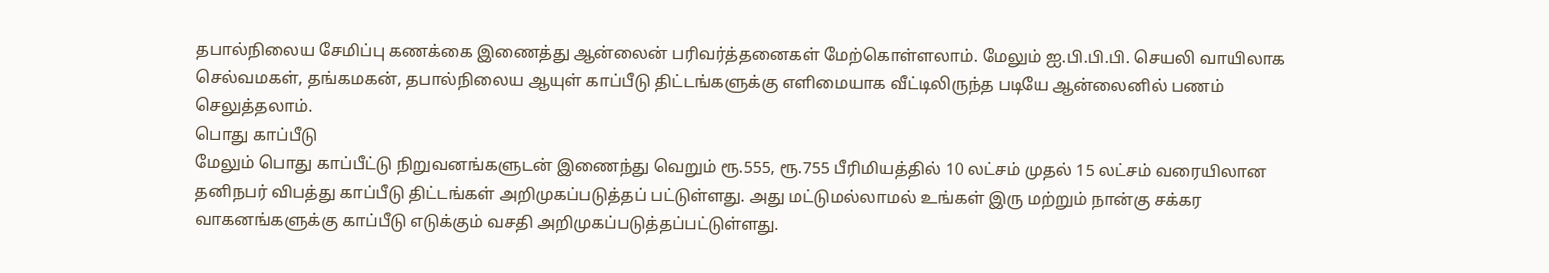தபால்நிலைய சேமிப்பு கணக்கை இணைத்து ஆன்லைன் பரிவர்த்தனைகள் மேற்கொள்ளலாம். மேலும் ஐ.பி.பி.பி. செயலி வாயிலாக செல்வமகள், தங்கமகன், தபால்நிலைய ஆயுள் காப்பீடு திட்டங்களுக்கு எளிமையாக வீட்டிலிருந்த படியே ஆன்லைனில் பணம் செலுத்தலாம்.
பொது காப்பீடு
மேலும் பொது காப்பீட்டு நிறுவனங்களுடன் இணைந்து வெறும் ரூ.555, ரூ.755 பீரிமியத்தில் 10 லட்சம் முதல் 15 லட்சம் வரையிலான தனிநபர் விபத்து காப்பீடு திட்டங்கள் அறிமுகப்படுத்தப் பட்டுள்ளது. அது மட்டுமல்லாமல் உங்கள் இரு மற்றும் நான்கு சக்கர வாகனங்களுக்கு காப்பீடு எடுக்கும் வசதி அறிமுகப்படுத்தப்பட்டுள்ளது.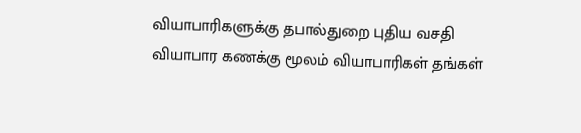வியாபாரிகளுக்கு தபால்துறை புதிய வசதி
வியாபார கணக்கு மூலம் வியாபாரிகள் தங்கள்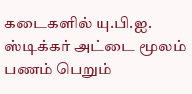கடைகளில் யு.பி.ஐ. ஸ்டிக்கர் அட்டை மூலம் பணம் பெறும்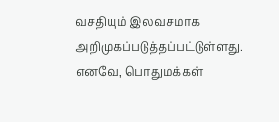வசதியும் இலவசமாக அறிமுகப்படுத்தப்பட்டுள்ளது. எனவே, பொதுமக்கள்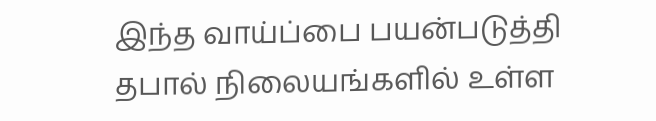இந்த வாய்ப்பை பயன்படுத்தி தபால் நிலையங்களில் உள்ள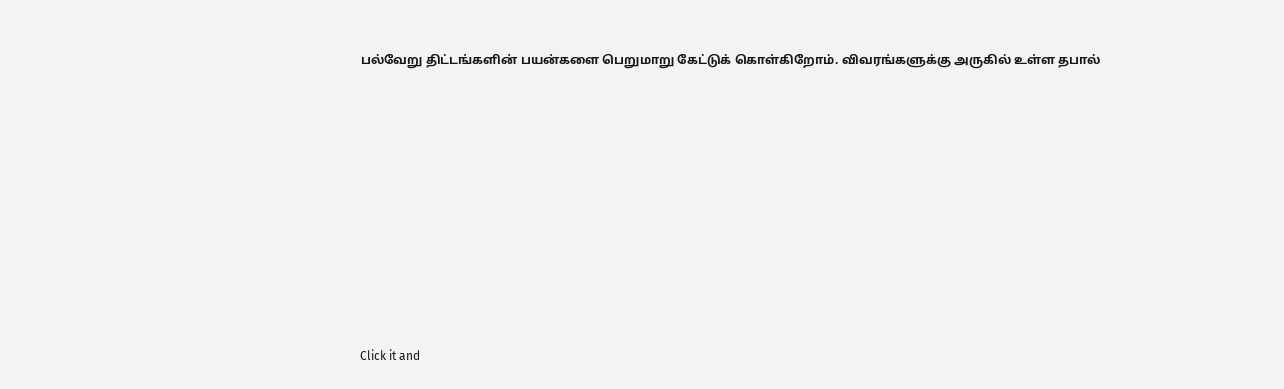பல்வேறு திட்டங்களின் பயன்களை பெறுமாறு கேட்டுக் கொள்கிறோம். விவரங்களுக்கு அருகில் உள்ள தபால்












Click it and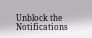Unblock the Notifications